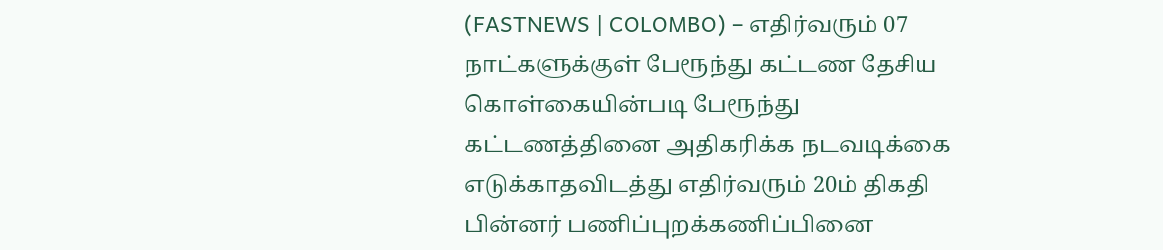(FASTNEWS | COLOMBO) – எதிர்வரும் 07 நாட்களுக்குள் பேரூந்து கட்டண தேசிய கொள்கையின்படி பேரூந்து கட்டணத்தினை அதிகரிக்க நடவடிக்கை எடுக்காதவிடத்து எதிர்வரும் 20ம் திகதி பின்னர் பணிப்புறக்கணிப்பினை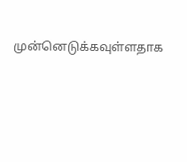முன்னெடுக்கவுள்ளதாக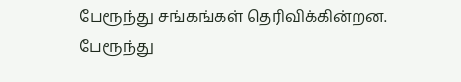பேரூந்து சங்கங்கள் தெரிவிக்கின்றன.
பேரூந்து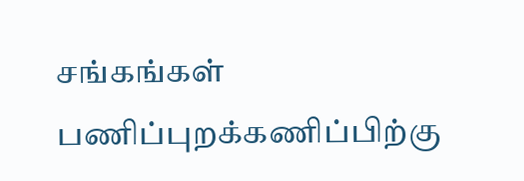சங்கங்கள் பணிப்புறக்கணிப்பிற்கு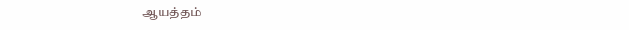ஆயத்தம்